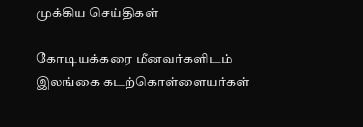முக்கிய செய்திகள்

கோடியக்கரை மீனவர்களிடம் இலங்கை கடற்கொள்ளையர்கள்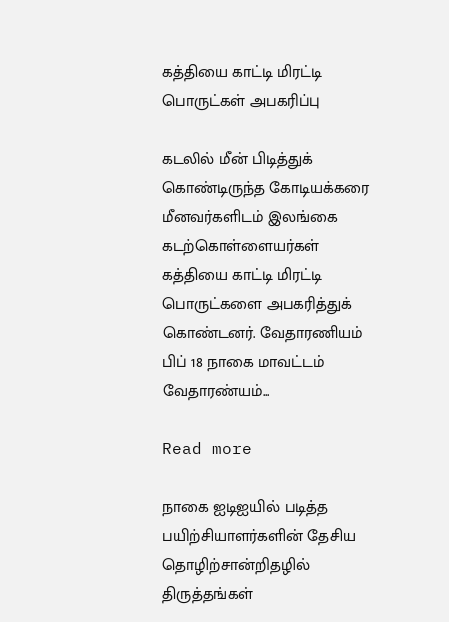கத்தியை காட்டி மிரட்டி பொருட்கள் அபகரிப்பு

கடலில் மீன் பிடித்துக் கொண்டிருந்த கோடியக்கரை மீனவர்களிடம் இலங்கை கடற்கொள்ளையர்கள் கத்தியை காட்டி மிரட்டி பொருட்களை அபகரித்துக் கொண்டனர். வேதாரணியம் பிப் 18 நாகை மாவட்டம் வேதாரண்யம்...

Read more

நாகை ஐடிஐயில் படித்த பயிற்சியாளர்களின் தேசிய தொழிற்சான்றிதழில் திருத்தங்கள்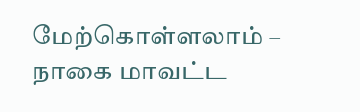மேற்கொள்ளலாம் – நாகை மாவட்ட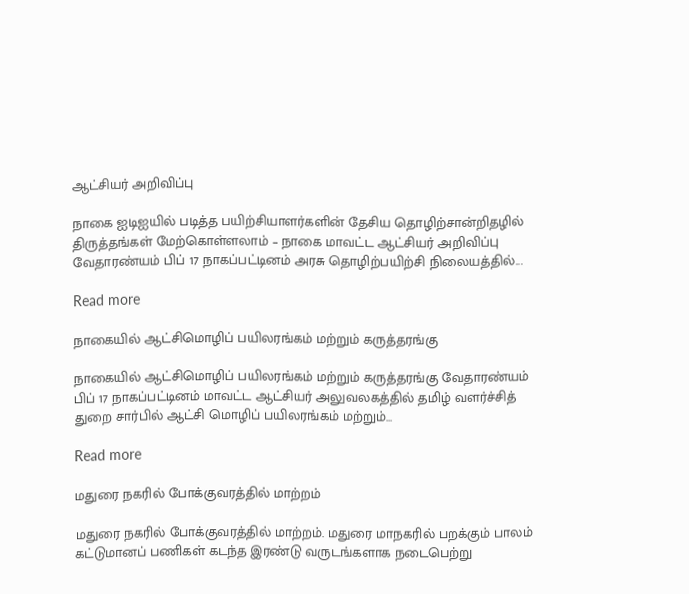ஆட்சியர் அறிவிப்பு

நாகை ஐடிஐயில் படித்த பயிற்சியாளர்களின் தேசிய தொழிற்சான்றிதழில் திருத்தங்கள் மேற்கொள்ளலாம் – நாகை மாவட்ட ஆட்சியர் அறிவிப்பு வேதாரண்யம் பிப் 17 நாகப்பட்டினம் அரசு தொழிற்பயிற்சி நிலையத்தில்...

Read more

நாகையில் ஆட்சிமொழிப் பயிலரங்கம் மற்றும் கருத்தரங்கு

நாகையில் ஆட்சிமொழிப் பயிலரங்கம் மற்றும் கருத்தரங்கு வேதாரண்யம் பிப் 17 நாகப்பட்டினம் மாவட்ட ஆட்சியர் அலுவலகத்தில் தமிழ் வளர்ச்சித் துறை சார்பில் ஆட்சி மொழிப் பயிலரங்கம் மற்றும்...

Read more

மதுரை நகரில் போக்குவரத்தில் மாற்றம்

மதுரை நகரில் போக்குவரத்தில் மாற்றம். மதுரை மாநகரில் பறக்கும் பாலம் கட்டுமானப் பணிகள் கடந்த இரண்டு வருடங்களாக நடைபெற்று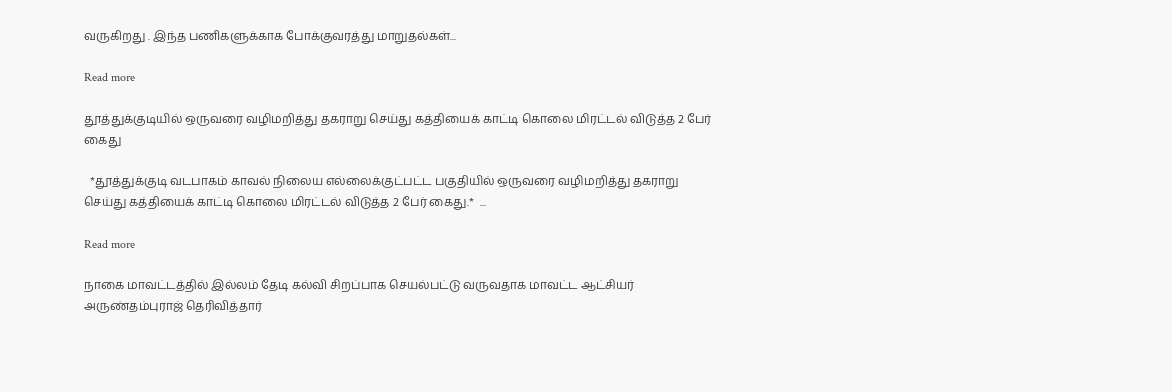வருகிறது . இந்த பணிகளுக்காக போக்குவரத்து மாறுதல்கள்...

Read more

தூத்துக்குடியில் ஒருவரை வழிமறித்து தகராறு செய்து கத்தியைக் காட்டி கொலை மிரட்டல் விடுத்த 2 பேர் கைது

  *தூத்துக்குடி வடபாகம் காவல் நிலைய எல்லைக்குட்பட்ட பகுதியில் ஒருவரை வழிமறித்து தகராறு செய்து கத்தியைக் காட்டி கொலை மிரட்டல் விடுத்த 2 பேர் கைது.*  ...

Read more

நாகை மாவட்டத்தில் இல்லம் தேடி கல்வி சிறப்பாக செயல்பட்டு வருவதாக மாவட்ட ஆட்சியர் அருண்தம்புராஜ் தெரிவித்தார்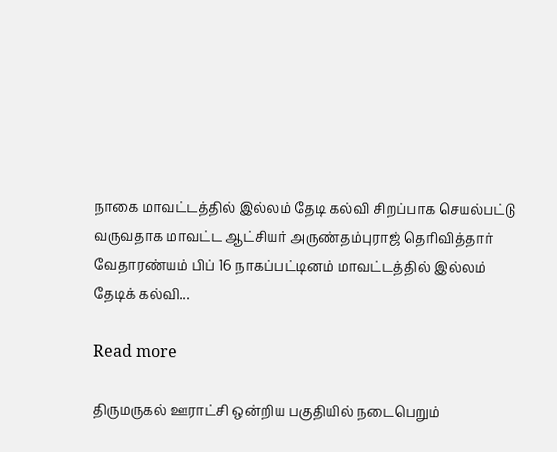நாகை மாவட்டத்தில் இல்லம் தேடி கல்வி சிறப்பாக செயல்பட்டு வருவதாக மாவட்ட ஆட்சியர் அருண்தம்புராஜ் தெரிவித்தார் வேதாரண்யம் பிப் 16 நாகப்பட்டினம் மாவட்டத்தில் இல்லம் தேடிக் கல்வி...

Read more

திருமருகல் ஊராட்சி ஒன்றிய பகுதியில் நடைபெறும்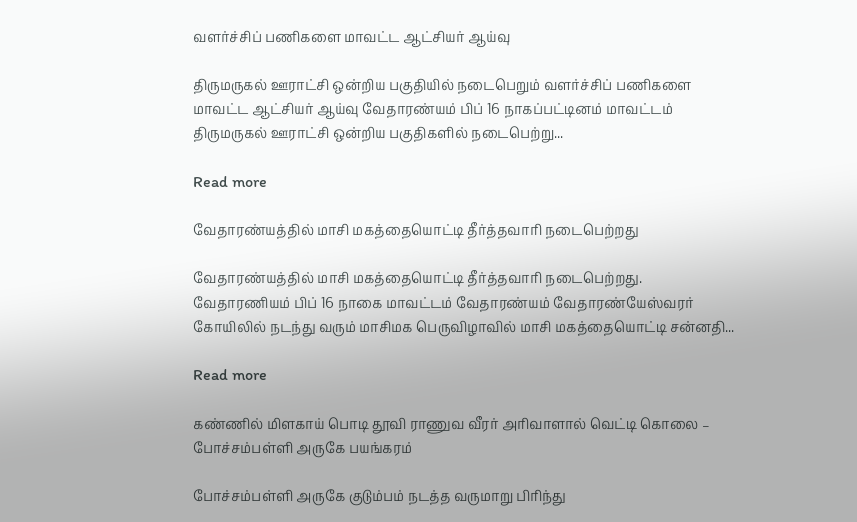வளர்ச்சிப் பணிகளை மாவட்ட ஆட்சியர் ஆய்வு

திருமருகல் ஊராட்சி ஒன்றிய பகுதியில் நடைபெறும் வளர்ச்சிப் பணிகளை மாவட்ட ஆட்சியர் ஆய்வு வேதாரண்யம் பிப் 16 நாகப்பட்டினம் மாவட்டம் திருமருகல் ஊராட்சி ஒன்றிய பகுதிகளில் நடைபெற்று...

Read more

வேதாரண்யத்தில் மாசி மகத்தையொட்டி தீர்த்தவாரி நடைபெற்றது

வேதாரண்யத்தில் மாசி மகத்தையொட்டி தீர்த்தவாரி நடைபெற்றது. வேதாரணியம் பிப் 16 நாகை மாவட்டம் வேதாரண்யம் வேதாரண்யேஸ்வரர் கோயிலில் நடந்து வரும் மாசிமக பெருவிழாவில் மாசி மகத்தையொட்டி சன்னதி...

Read more

கண்ணில் மிளகாய் பொடி தூவி ராணுவ வீரர் அரிவாளால் வெட்டி கொலை – போச்சம்பள்ளி அருகே பயங்கரம்

போச்சம்பள்ளி அருகே குடும்பம் நடத்த வருமாறு பிரிந்து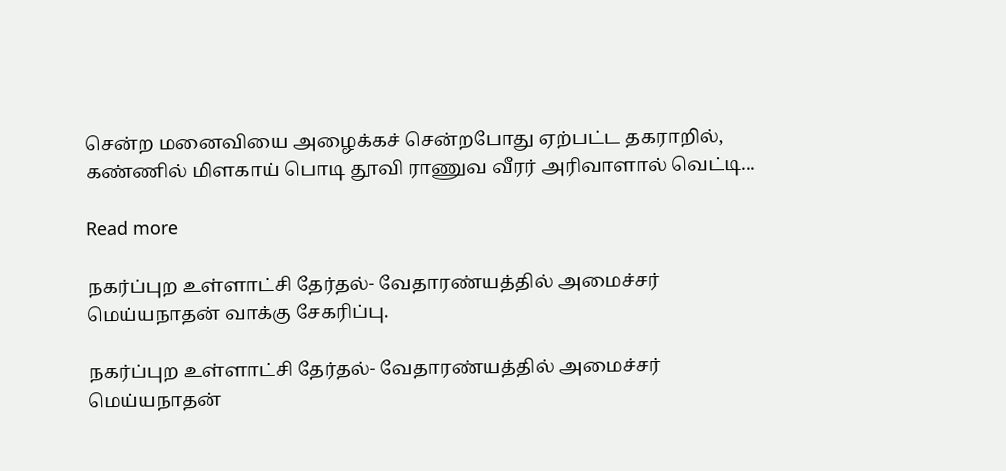சென்ற மனைவியை அழைக்கச் சென்றபோது ஏற்பட்ட தகராறில், கண்ணில் மிளகாய் பொடி தூவி ராணுவ வீரர் அரிவாளால் வெட்டி...

Read more

நகர்ப்புற உள்ளாட்சி தேர்தல்- வேதாரண்யத்தில் அமைச்சர் மெய்யநாதன் வாக்கு சேகரிப்பு.

நகர்ப்புற உள்ளாட்சி தேர்தல்- வேதாரண்யத்தில் அமைச்சர் மெய்யநாதன்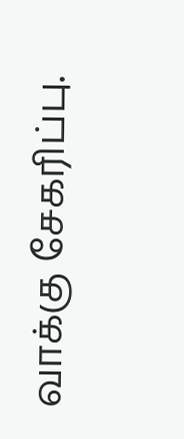வாக்கு சேகரிப்பு.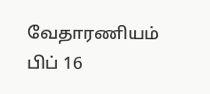வேதாரணியம் பிப் 16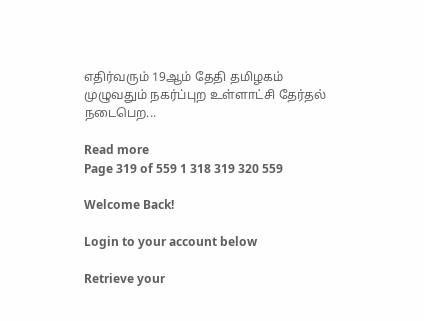எதிர்வரும் 19ஆம் தேதி தமிழகம் முழுவதும் நகர்ப்புற உள்ளாட்சி தேர்தல் நடைபெற...

Read more
Page 319 of 559 1 318 319 320 559

Welcome Back!

Login to your account below

Retrieve your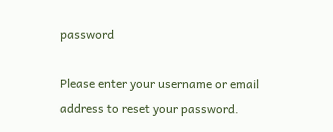password

Please enter your username or email address to reset your password.